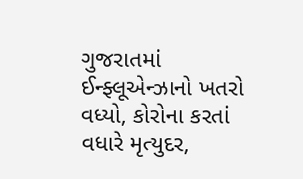ગુજરાતમાં ઈન્ફ્લૂએન્ઝાનો ખતરો વધ્યો, કોરોના કરતાં વધારે મૃત્યુદર,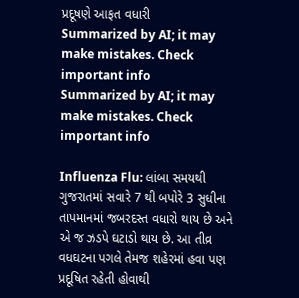પ્રદૂષણે આફત વધારી
Summarized by AI; it may make mistakes. Check important info
Summarized by AI; it may make mistakes. Check important info

Influenza Flu: લાંબા સમયથી ગુજરાતમાં સવારે 7 થી બપોરે 3 સુધીના તાપમાનમાં જબરદસ્ત વધારો થાય છે અને એ જ ઝડપે ઘટાડો થાય છે. આ તીવ્ર વધઘટના પગલે તેમજ શહેરમાં હવા પણ પ્રદૂષિત રહેતી હોવાથી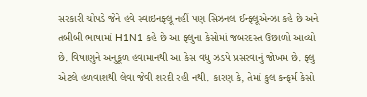સરકારી ચોપડે જેને હવે સ્વાઇનફ્લૂ નહીં પણ સિઝનલ ઈન્ફ્લૂએન્ઝા કહે છે અને તબીબી ભાષામાં H1N1 કહે છે આ ફ્લુના કેસોમાં જબરદસ્ત ઉછાળો આવ્યો છે. વિષાણુને અનુકૂળ હવામાનથી આ કેસ વધુ ઝડપે પ્રસરવાનું જોખમ છે. ફ્લુ એટલે હળવાશથી લેવા જેવી શરદી રહી નથી. કારણ કે, તેમાં કુલ કન્ફર્મ કેસો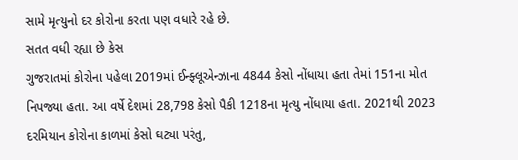સામે મૃત્યુનો દર કોરોના કરતા પણ વધારે રહે છે.
સતત વધી રહ્યા છે કેસ
ગુજરાતમાં કોરોના પહેલા 2019માં ઈન્ફ્લૂએન્ઝાના 4844 કેસો નોંધાયા હતા તેમાં 151ના મોત નિપજ્યા હતા. આ વર્ષે દેશમાં 28,798 કેસો પૈકી 1218ના મૃત્યુ નોંધાયા હતા. 2021થી 2023 દરમિયાન કોરોના કાળમાં કેસો ઘટ્યા પરંતુ,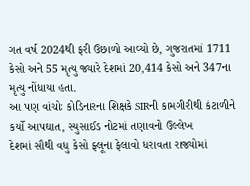ગત વર્ષ 2024થી ફરી ઉછાળો આવ્યો છે, ગુજરાતમાં 1711 કેસો અને 55 મૃત્યુ જ્યારે દેશમાં 20,414 કેસો અને 347ના મૃત્યુ નોંધાયા હતા.
આ પણ વાંચોઃ કોડિનારના શિક્ષકે SIRની કામગીરીથી કંટાળીને કર્યો આપઘાત, સ્યુસાઈડ નોટમાં તણાવનો ઉલ્લેખ
દેશમાં સૌથી વધુ કેસો ફ્લૂના ફેલાવો ધરાવતા રાજ્યોમાં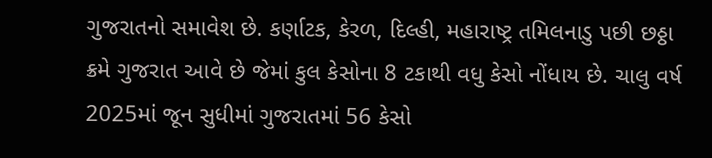ગુજરાતનો સમાવેશ છે. કર્ણાટક, કેરળ, દિલ્હી, મહારાષ્ટ્ર તમિલનાડુ પછી છઠ્ઠા ક્રમે ગુજરાત આવે છે જેમાં કુલ કેસોના 8 ટકાથી વધુ કેસો નોંધાય છે. ચાલુ વર્ષ 2025માં જૂન સુધીમાં ગુજરાતમાં 56 કેસો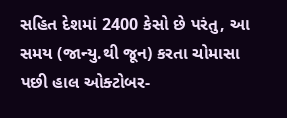સહિત દેશમાં 2400 કેસો છે પરંતુ, આ સમય (જાન્યુ.થી જૂન) કરતા ચોમાસા પછી હાલ ઓક્ટોબર-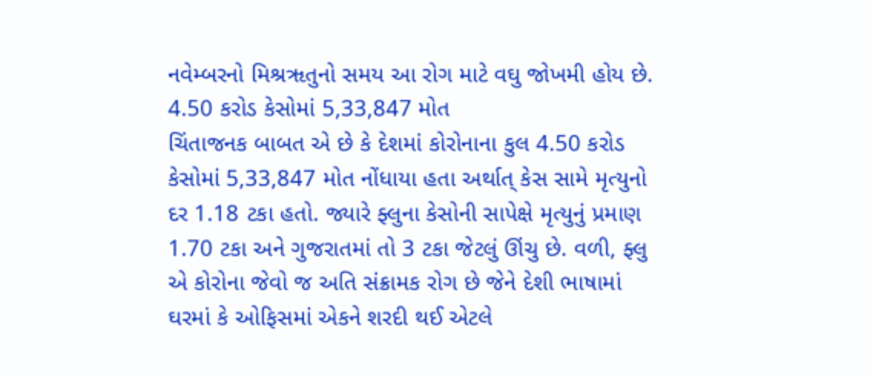નવેમ્બરનો મિશ્રૠતુનો સમય આ રોગ માટે વઘુ જોખમી હોય છે.
4.50 કરોડ કેસોમાં 5,33,847 મોત
ચિંતાજનક બાબત એ છે કે દેશમાં કોરોનાના કુલ 4.50 કરોડ કેસોમાં 5,33,847 મોત નોંધાયા હતા અર્થાત્ કેસ સામે મૃત્યુનો દર 1.18 ટકા હતો. જ્યારે ફ્લુના કેસોની સાપેક્ષે મૃત્યુનું પ્રમાણ 1.70 ટકા અને ગુજરાતમાં તો 3 ટકા જેટલું ઊંચુ છે. વળી, ફ્લુ એ કોરોના જેવો જ અતિ સંક્રામક રોગ છે જેને દેશી ભાષામાં ઘરમાં કે ઓફિસમાં એકને શરદી થઈ એટલે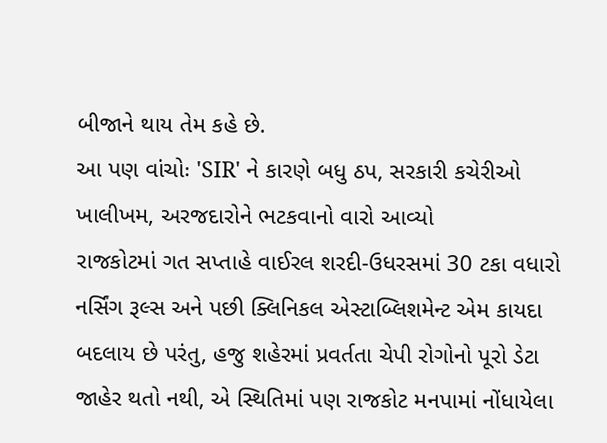બીજાને થાય તેમ કહે છે.
આ પણ વાંચોઃ 'SIR' ને કારણે બધુ ઠપ, સરકારી કચેરીઓ ખાલીખમ, અરજદારોને ભટકવાનો વારો આવ્યો
રાજકોટમાં ગત સપ્તાહે વાઈરલ શરદી-ઉધરસમાં 30 ટકા વધારો
નર્સિંગ રૂલ્સ અને પછી ક્લિનિકલ એસ્ટાબ્લિશમેન્ટ એમ કાયદા બદલાય છે પરંતુ, હજુ શહેરમાં પ્રવર્તતા ચેપી રોગોનો પૂરો ડેટા જાહેર થતો નથી, એ સ્થિતિમાં પણ રાજકોટ મનપામાં નોંધાયેલા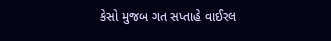કેસો મુજબ ગત સપ્તાહે વાઈરલ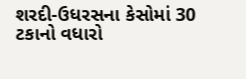શરદી-ઉધરસના કેસોમાં 30 ટકાનો વધારો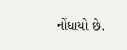નોંધાયો છે.